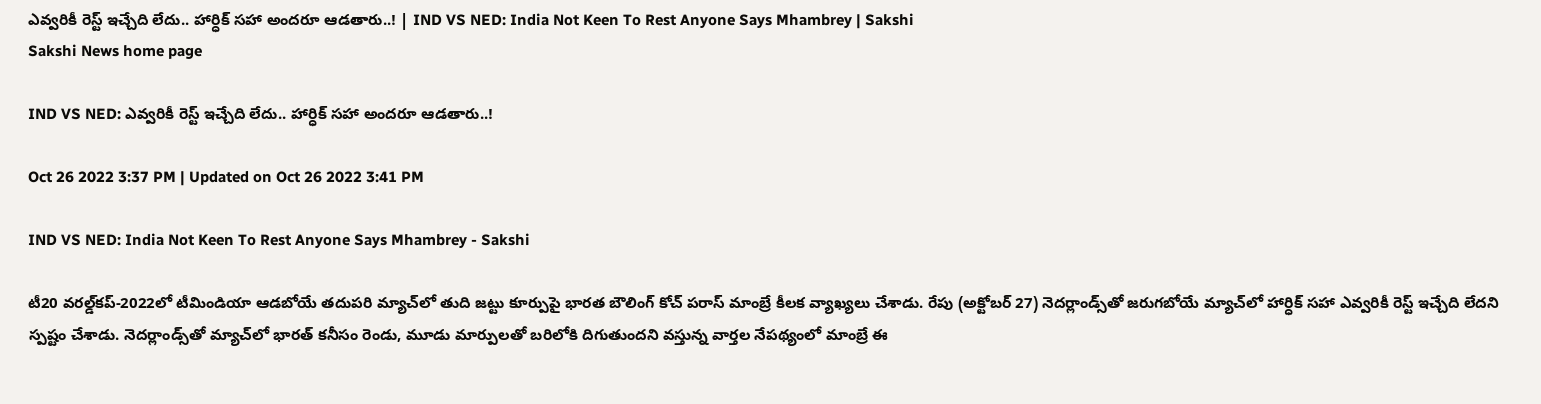ఎవ్వరికీ రెస్ట్‌ ఇచ్చేది లేదు.. హార్ధిక్‌ సహా అందరూ ఆడతారు..! | IND VS NED: India Not Keen To Rest Anyone Says Mhambrey | Sakshi
Sakshi News home page

IND VS NED: ఎవ్వరికీ రెస్ట్‌ ఇచ్చేది లేదు.. హార్ధిక్‌ సహా అందరూ ఆడతారు..!

Oct 26 2022 3:37 PM | Updated on Oct 26 2022 3:41 PM

IND VS NED: India Not Keen To Rest Anyone Says Mhambrey - Sakshi

టీ20 వరల్డ్‌కప్‌-2022లో టీమిండియా ఆడబోయే తదుపరి మ్యాచ్‌లో తుది జట్టు కూర్పుపై భారత బౌలింగ్‌ కోచ్‌ పరాస్‌ మాంబ్రే కీలక వ్యాఖ్యలు చేశాడు. రేపు (అక్టోబర్‌ 27) నెదర్లాండ్స్‌తో జరుగబోయే మ్యాచ్‌లో హార్ధిక్‌ సహా ఎవ్వరికీ రెస్ట్‌ ఇచ్చేది లేదని స్పష్టం చేశాడు. నెదర్లాండ్స్‌తో మ్యాచ్‌లో భారత్‌ కనీసం రెండు, మూడు మార్పులతో బరిలోకి దిగుతుందని వస్తున్న వార్తల నేపథ్యంలో మాంబ్రే ఈ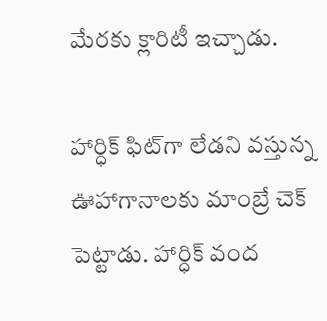మేరకు క్లారిటీ ఇచ్చాడు.

హార్ధిక్‌ ఫిట్‌గా లేడని వస్తున్న ఊహాగానాలకు మాంబ్రే చెక్‌ పెట్టాడు. హార్ధిక్‌ వంద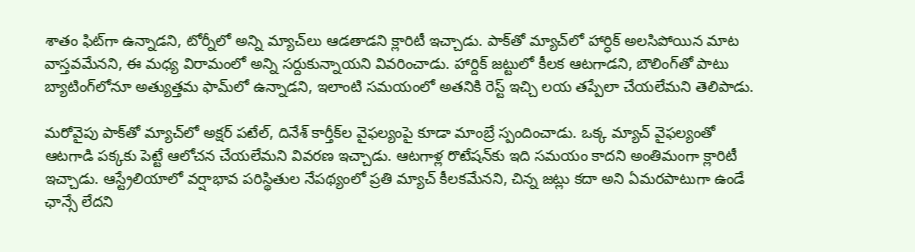శాతం ఫిట్‌గా ఉన్నాడని, టోర్నీలో అన్ని మ్యాచ్‌లు ఆడతాడని క్లారిటీ ఇచ్చాడు. పాక్‌తో మ్యాచ్‌లో హార్ధిక్‌ అలసిపోయిన మాట వాస్తవమేనని, ఈ మధ్య విరామంలో అన్ని సర్దుకున్నాయని వివరించాడు. హార్దిక్ జట్టులో కీలక ఆటగాడని, బౌలింగ్‌తో పాటు బ్యాటింగ్‌లోనూ అత్యుత్తమ ఫామ్‌లో ఉన్నాడని, ఇలాంటి సమయంలో అతనికి రెస్ట్‌ ఇచ్చి లయ తప్పేలా చేయలేమని తెలిపాడు.

మరోవైపు పాక్‌తో మ్యాచ్‌లో అక్షర్‌ పటేల్‌, దినేశ్‌ కార్తీక్‌ల వైఫల్యంపై కూడా మాంబ్రే స్పందించాడు. ఒక్క మ్యాచ్‌ వైఫల్యంతో ఆటగాడి పక్కకు పెట్టే ఆలోచన చేయలేమని వివరణ ఇచ్చాడు. ఆటగాళ్ల రొటేషన్‌కు ఇది సమయం కాదని అంతిమంగా క్లారిటీ ఇచ్చాడు. ఆస్ట్రేలియాలో వర్షాభావ పరిస్థితుల నేపథ్యంలో ప్రతి మ్యాచ్‌ కీలకమేనని, చిన్న జట్లు కదా అని ఏమరపాటుగా ఉండే ఛాన్సే లేదని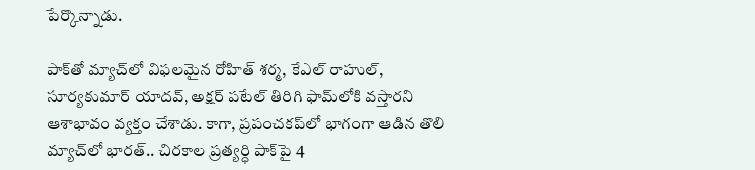పేర్కొన్నాడు.

పాక్‌తో మ్యాచ్‌లో విఫలమైన రోహిత్ శర్మ, కేఎల్ రాహుల్, సూర్యకుమార్ యాదవ్, అక్షర్ పటేల్ తిరిగి ఫామ్‌లోకి వస్తారని ఆశాభావం వ్యక్తం చేశాడు. కాగా, ప్రపంచకప్‌లో భాగంగా ఆడిన తొలి మ్యాచ్‌లో భారత్‌.. చిరకాల ప్రత్యర్ధి పాక్‌పై 4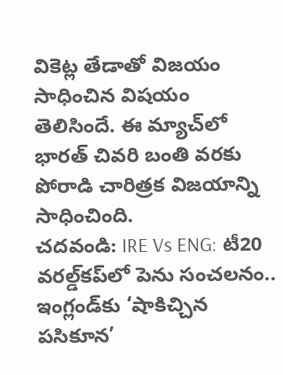వికెట్ల తేడాతో విజయం సాధించిన విషయం తెలిసిందే. ఈ మ్యాచ్‌లో భారత్ చివరి బంతి వరకు పోరాడి చారిత్రక విజయాన్ని సాధించింది.
చదవండి: IRE Vs ENG: టీ20 వరల్డ్‌కప్‌లో పెను సంచలనం.. ఇంగ్లండ్‌కు ‘షాకిచ్చిన పసికూన’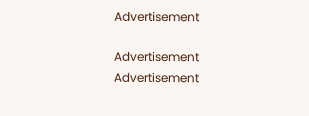Advertisement

Advertisement
Advertisement